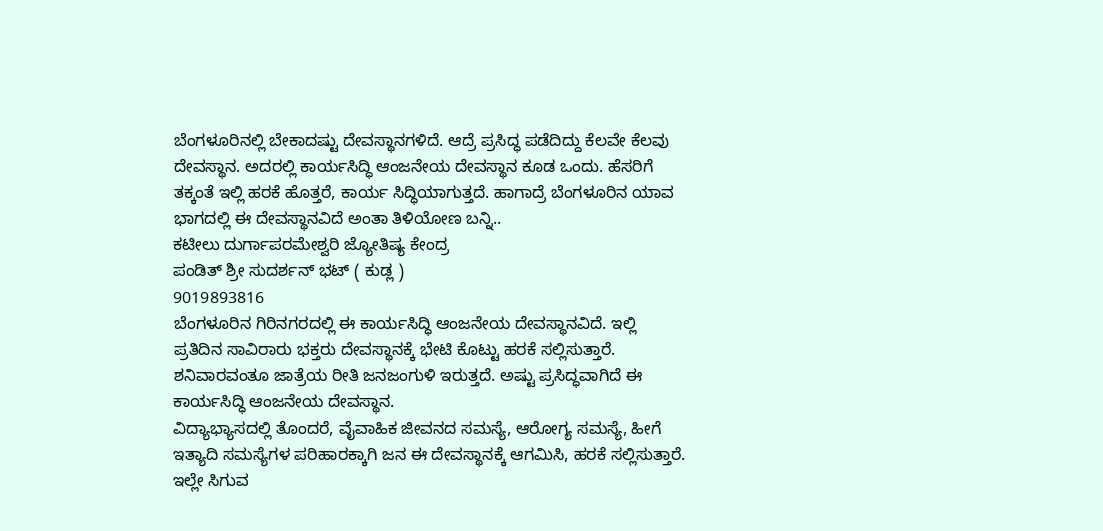ಬೆಂಗಳೂರಿನಲ್ಲಿ ಬೇಕಾದಷ್ಟು ದೇವಸ್ಥಾನಗಳಿದೆ. ಆದ್ರೆ ಪ್ರಸಿದ್ಧ ಪಡೆದಿದ್ದು ಕೆಲವೇ ಕೆಲವು ದೇವಸ್ಥಾನ. ಅದರಲ್ಲಿ ಕಾರ್ಯಸಿದ್ಧಿ ಆಂಜನೇಯ ದೇವಸ್ಥಾನ ಕೂಡ ಒಂದು. ಹೆಸರಿಗೆ ತಕ್ಕಂತೆ ಇಲ್ಲಿ ಹರಕೆ ಹೊತ್ತರೆ, ಕಾರ್ಯ ಸಿದ್ಧಿಯಾಗುತ್ತದೆ. ಹಾಗಾದ್ರೆ ಬೆಂಗಳೂರಿನ ಯಾವ ಭಾಗದಲ್ಲಿ ಈ ದೇವಸ್ಥಾನವಿದೆ ಅಂತಾ ತಿಳಿಯೋಣ ಬನ್ನಿ..
ಕಟೀಲು ದುರ್ಗಾಪರಮೇಶ್ವರಿ ಜ್ಯೋತಿಷ್ಯ ಕೇಂದ್ರ
ಪಂಡಿತ್ ಶ್ರೀ ಸುದರ್ಶನ್ ಭಟ್ ( ಕುಡ್ಲ )
9019893816
ಬೆಂಗಳೂರಿನ ಗಿರಿನಗರದಲ್ಲಿ ಈ ಕಾರ್ಯಸಿದ್ಧಿ ಆಂಜನೇಯ ದೇವಸ್ಥಾನವಿದೆ. ಇಲ್ಲಿ ಪ್ರತಿದಿನ ಸಾವಿರಾರು ಭಕ್ತರು ದೇವಸ್ಥಾನಕ್ಕೆ ಭೇಟಿ ಕೊಟ್ಟು ಹರಕೆ ಸಲ್ಲಿಸುತ್ತಾರೆ. ಶನಿವಾರವಂತೂ ಜಾತ್ರೆಯ ರೀತಿ ಜನಜಂಗುಳಿ ಇರುತ್ತದೆ. ಅಷ್ಟು ಪ್ರಸಿದ್ಧವಾಗಿದೆ ಈ ಕಾರ್ಯಸಿದ್ಧಿ ಆಂಜನೇಯ ದೇವಸ್ಥಾನ.
ವಿದ್ಯಾಭ್ಯಾಸದಲ್ಲಿ ತೊಂದರೆ, ವೈವಾಹಿಕ ಜೀವನದ ಸಮಸ್ಯೆ, ಆರೋಗ್ಯ ಸಮಸ್ಯೆ, ಹೀಗೆ ಇತ್ಯಾದಿ ಸಮಸ್ಯೆಗಳ ಪರಿಹಾರಕ್ಕಾಗಿ ಜನ ಈ ದೇವಸ್ಥಾನಕ್ಕೆ ಆಗಮಿಸಿ, ಹರಕೆ ಸಲ್ಲಿಸುತ್ತಾರೆ. ಇಲ್ಲೇ ಸಿಗುವ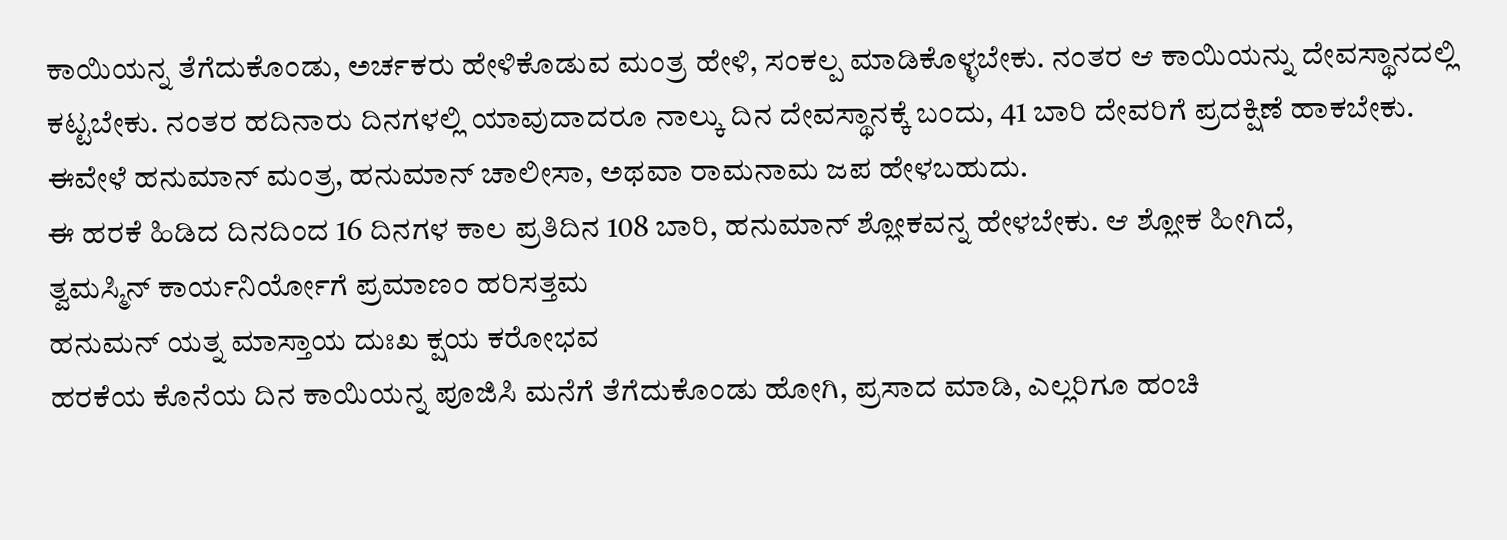ಕಾಯಿಯನ್ನ ತೆಗೆದುಕೊಂಡು, ಅರ್ಚಕರು ಹೇಳಿಕೊಡುವ ಮಂತ್ರ ಹೇಳಿ, ಸಂಕಲ್ಪ ಮಾಡಿಕೊಳ್ಳಬೇಕು. ನಂತರ ಆ ಕಾಯಿಯನ್ನು ದೇವಸ್ಥಾನದಲ್ಲಿ ಕಟ್ಟಬೇಕು. ನಂತರ ಹದಿನಾರು ದಿನಗಳಲ್ಲಿ ಯಾವುದಾದರೂ ನಾಲ್ಕು ದಿನ ದೇವಸ್ಥಾನಕ್ಕೆ ಬಂದು, 41 ಬಾರಿ ದೇವರಿಗೆ ಪ್ರದಕ್ಷಿಣೆ ಹಾಕಬೇಕು. ಈವೇಳೆ ಹನುಮಾನ್ ಮಂತ್ರ, ಹನುಮಾನ್ ಚಾಲೀಸಾ, ಅಥವಾ ರಾಮನಾಮ ಜಪ ಹೇಳಬಹುದು.
ಈ ಹರಕೆ ಹಿಡಿದ ದಿನದಿಂದ 16 ದಿನಗಳ ಕಾಲ ಪ್ರತಿದಿನ 108 ಬಾರಿ, ಹನುಮಾನ್ ಶ್ಲೋಕವನ್ನ ಹೇಳಬೇಕು. ಆ ಶ್ಲೋಕ ಹೀಗಿದೆ,
ತ್ವಮಸ್ಮಿನ್ ಕಾರ್ಯನಿರ್ಯೋಗೆ ಪ್ರಮಾಣಂ ಹರಿಸತ್ತಮ
ಹನುಮನ್ ಯತ್ನ ಮಾಸ್ತಾಯ ದುಃಖ ಕ್ಷಯ ಕರೋಭವ
ಹರಕೆಯ ಕೊನೆಯ ದಿನ ಕಾಯಿಯನ್ನ ಪೂಜಿಸಿ ಮನೆಗೆ ತೆಗೆದುಕೊಂಡು ಹೋಗಿ, ಪ್ರಸಾದ ಮಾಡಿ, ಎಲ್ಲರಿಗೂ ಹಂಚಿ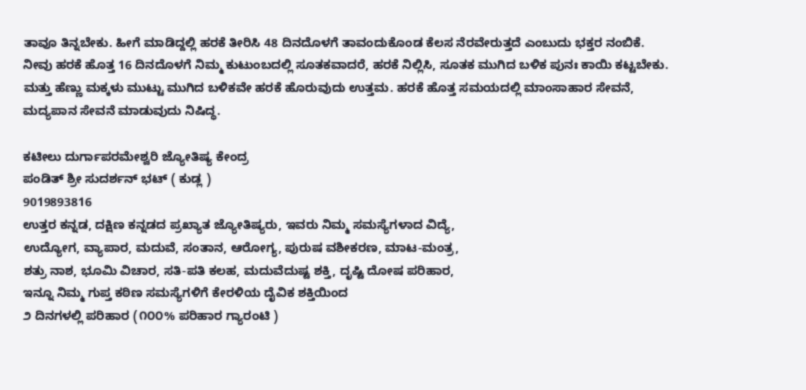ತಾವೂ ತಿನ್ನಬೇಕು. ಹೀಗೆ ಮಾಡಿದ್ದಲ್ಲಿ ಹರಕೆ ತೀರಿಸಿ 48 ದಿನದೊಳಗೆ ತಾವಂದುಕೊಂಡ ಕೆಲಸ ನೆರವೇರುತ್ತದೆ ಎಂಬುದು ಭಕ್ತರ ನಂಬಿಕೆ.
ನೀವು ಹರಕೆ ಹೊತ್ತ 16 ದಿನದೊಳಗೆ ನಿಮ್ಮ ಕುಟುಂಬದಲ್ಲಿ ಸೂತಕವಾದರೆ, ಹರಕೆ ನಿಲ್ಲಿಸಿ, ಸೂತಕ ಮುಗಿದ ಬಳಿಕ ಪುನಃ ಕಾಯಿ ಕಟ್ಟಬೇಕು. ಮತ್ತು ಹೆಣ್ಣು ಮಕ್ಕಳು ಮುಟ್ಟು ಮುಗಿದ ಬಳಿಕವೇ ಹರಕೆ ಹೊರುವುದು ಉತ್ತಮ. ಹರಕೆ ಹೊತ್ತ ಸಮಯದಲ್ಲಿ ಮಾಂಸಾಹಾರ ಸೇವನೆ, ಮದ್ಯಪಾನ ಸೇವನೆ ಮಾಡುವುದು ನಿಷಿದ್ಧ.

ಕಟೀಲು ದುರ್ಗಾಪರಮೇಶ್ವರಿ ಜ್ಯೋತಿಷ್ಯ ಕೇಂದ್ರ
ಪಂಡಿತ್ ಶ್ರೀ ಸುದರ್ಶನ್ ಭಟ್ ( ಕುಡ್ಲ )
9019893816
ಉತ್ತರ ಕನ್ನಡ, ದಕ್ಷಿಣ ಕನ್ನಡದ ಪ್ರಖ್ಯಾತ ಜ್ಯೋತಿಷ್ಯರು, ಇವರು ನಿಮ್ಮ ಸಮಸ್ಯೆಗಳಾದ ವಿದ್ಯೆ,
ಉದ್ಯೋಗ, ವ್ಯಾಪಾರ, ಮದುವೆ, ಸಂತಾನ, ಆರೋಗ್ಯ, ಪುರುಷ ವಶೀಕರಣ, ಮಾಟ-ಮಂತ್ರ,
ಶತ್ರು ನಾಶ, ಭೂಮಿ ವಿಚಾರ, ಸತಿ-ಪತಿ ಕಲಹ, ಮದುವೆದುಷ್ಟ ಶಕ್ತಿ, ದೃಷ್ಟಿ ದೋಷ ಪರಿಹಾರ,
ಇನ್ನೂ ನಿಮ್ಮ ಗುಪ್ತ ಕಠಿಣ ಸಮಸ್ಯೆಗಳಿಗೆ ಕೇರಳಿಯ ದೈವಿಕ ಶಕ್ತಿಯಿಂದ
೨ ದಿನಗಳಲ್ಲಿ ಪರಿಹಾರ (೧೦೦% ಪರಿಹಾರ ಗ್ಯಾರಂಟಿ )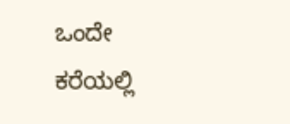ಒಂದೇ ಕರೆಯಲ್ಲಿ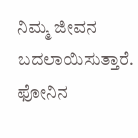ನಿಮ್ಮ ಜೀವನ ಬದಲಾಯಿಸುತ್ತಾರೆ.
ಫೋನಿನ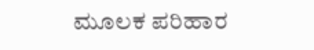ಮೂಲಕ ಪರಿಹಾರ